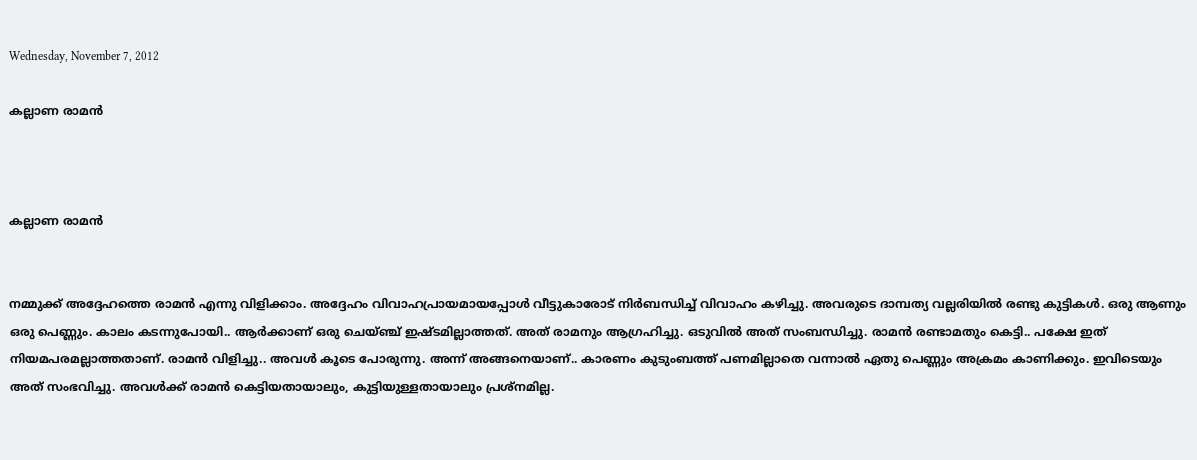Wednesday, November 7, 2012

കല്ലാണ രാമന്‍



കല്ലാണ രാമന്‍


നമ്മുക്ക് അദ്ദേഹത്തെ രാമന്‍ എന്നു വിളിക്കാം. അദ്ദേഹം വിവാഹപ്രായമായപ്പോള്‍ വീട്ടുകാരോട് നിര്‍ബന്ധിച്ച് വിവാഹം കഴിച്ചു. അവരുടെ ദാമ്പത്യ വല്ലരിയില്‍ രണ്ടു കുട്ടികള്‍. ഒരു ആണും ഒരു പെണ്ണും. കാലം കടന്നുപോയി.. ആര്‍ക്കാണ് ഒരു ചെയ്ഞ്ച് ഇഷ്ടമില്ലാത്തത്. അത് രാമനും ആഗ്രഹിച്ചു. ഒടുവില്‍ അത് സംബന്ധിച്ചു. രാമന്‍ രണ്ടാമതും കെട്ടി.. പക്ഷേ ഇത് നിയമപരമല്ലാത്തതാണ്. രാമന്‍ വിളിച്ചു.. അവള്‍ കൂടെ പോരുന്നു. അന്ന് അങ്ങനെയാണ്.. കാരണം കുടുംബത്ത് പണമില്ലാതെ വന്നാല്‍ ഏതു പെണ്ണും അക്രമം കാണിക്കും. ഇവിടെയും അത് സംഭവിച്ചു. അവള്‍ക്ക് രാമന്‍ കെട്ടിയതായാലും, കുട്ടിയുള്ളതായാലും പ്രശ്‌നമില്ല.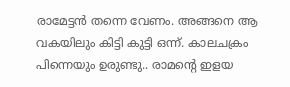രാമേട്ടന്‍ തന്നെ വേണം. അങ്ങനെ ആ വകയിലും കിട്ടി കുട്ടി ഒന്ന്. കാലചക്രം പിന്നെയും ഉരുണ്ടു.. രാമന്റെ ഇളയ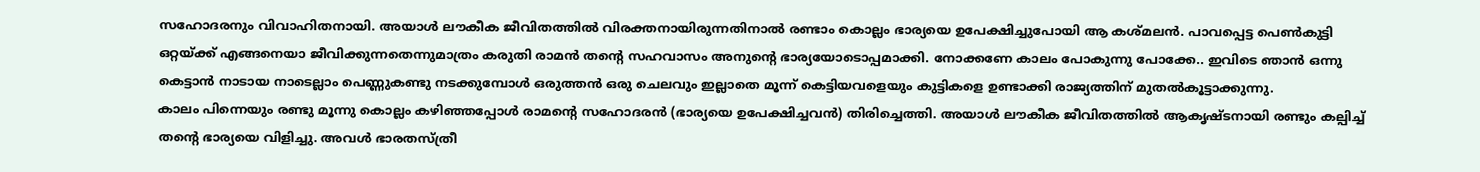സഹോദരനും വിവാഹിതനായി. അയാള്‍ ലൗകീക ജീവിതത്തില്‍ വിരക്തനായിരുന്നതിനാല്‍ രണ്ടാം കൊല്ലം ഭാര്യയെ ഉപേക്ഷിച്ചുപോയി ആ കശ്മലന്‍. പാവപ്പെട്ട പെണ്‍കുട്ടി ഒറ്റയ്ക്ക് എങ്ങനെയാ ജീവിക്കുന്നതെന്നുമാത്രം കരുതി രാമന്‍ തന്റെ സഹവാസം അനുന്റെ ഭാര്യയോടൊപ്പമാക്കി. നോക്കണേ കാലം പോകുന്നു പോക്കേ.. ഇവിടെ ഞാന്‍ ഒന്നു കെട്ടാന്‍ നാടായ നാടെല്ലാം പെണ്ണുകണ്ടു നടക്കുമ്പോള്‍ ഒരുത്തന്‍ ഒരു ചെലവും ഇല്ലാതെ മൂന്ന് കെട്ടിയവളെയും കുട്ടികളെ ഉണ്ടാക്കി രാജ്യത്തിന് മുതല്‍കൂട്ടാക്കുന്നു.
കാലം പിന്നെയും രണ്ടു മൂന്നു കൊല്ലം കഴിഞ്ഞപ്പോള്‍ രാമന്റെ സഹോദരന്‍ (ഭാര്യയെ ഉപേക്ഷിച്ചവന്‍) തിരിച്ചെത്തി. അയാള്‍ ലൗകീക ജീവിതത്തില്‍ ആകൃഷ്ടനായി രണ്ടും കല്പിച്ച് തന്റെ ഭാര്യയെ വിളിച്ചു. അവള്‍ ഭാരതസ്ത്രീ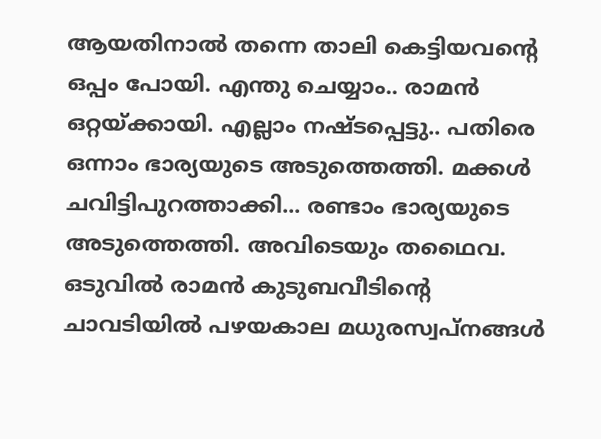ആയതിനാല്‍ തന്നെ താലി കെട്ടിയവന്റെ ഒപ്പം പോയി. എന്തു ചെയ്യാം.. രാമന്‍ ഒറ്റയ്ക്കായി. എല്ലാം നഷ്ടപ്പെട്ടു.. പതിരെ ഒന്നാം ഭാര്യയുടെ അടുത്തെത്തി. മക്കള്‍ ചവിട്ടിപുറത്താക്കി... രണ്ടാം ഭാര്യയുടെ അടുത്തെത്തി. അവിടെയും തഥൈവ.
ഒടുവില്‍ രാമന്‍ കുടുബവീടിന്റെ ചാവടിയില്‍ പഴയകാല മധുരസ്വപ്നങ്ങള്‍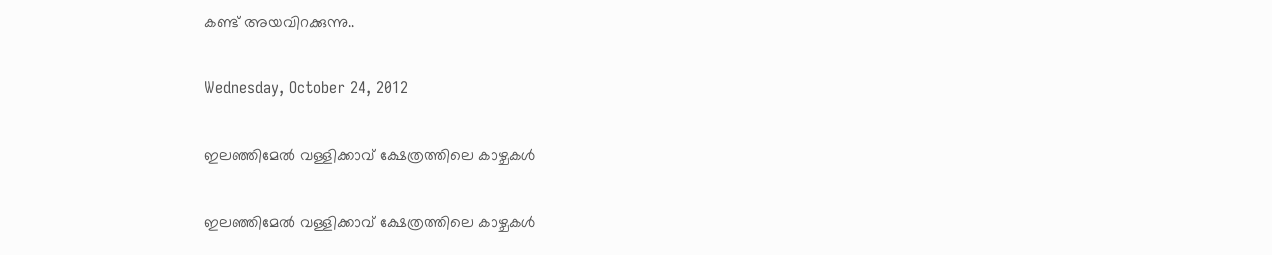കണ്ട് അയവിറക്കുന്നു..

Wednesday, October 24, 2012

ഇലഞ്ഞിമേല്‍ വള്ളിക്കാവ് ക്ഷേത്രത്തിലെ കാഴ്ചകള്‍

ഇലഞ്ഞിമേല്‍ വള്ളിക്കാവ് ക്ഷേത്രത്തിലെ കാഴ്ചകള്‍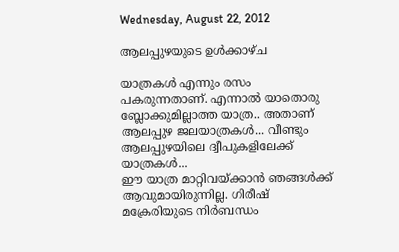Wednesday, August 22, 2012

ആലപ്പുഴയുടെ ഉള്‍ക്കാഴ്ച

യാത്രകള്‍ എന്നും രസം പകരുന്നതാണ്. എന്നാല്‍ യാതൊരു ബ്ലോക്കുമില്ലാത്ത യാത്ര.. അതാണ് ആലപ്പുഴ ജലയാത്രകള്‍... വീണ്ടും ആലപ്പുഴയിലെ ദ്വീപുകളിലേക്ക് യാത്രകള്‍...
ഈ യാത്ര മാറ്റിവയ്ക്കാന്‍ ഞങ്ങള്‍ക്ക് ആവുമായിരുന്നില്ല. ഗിരീഷ് മക്രേരിയുടെ നിര്‍ബന്ധം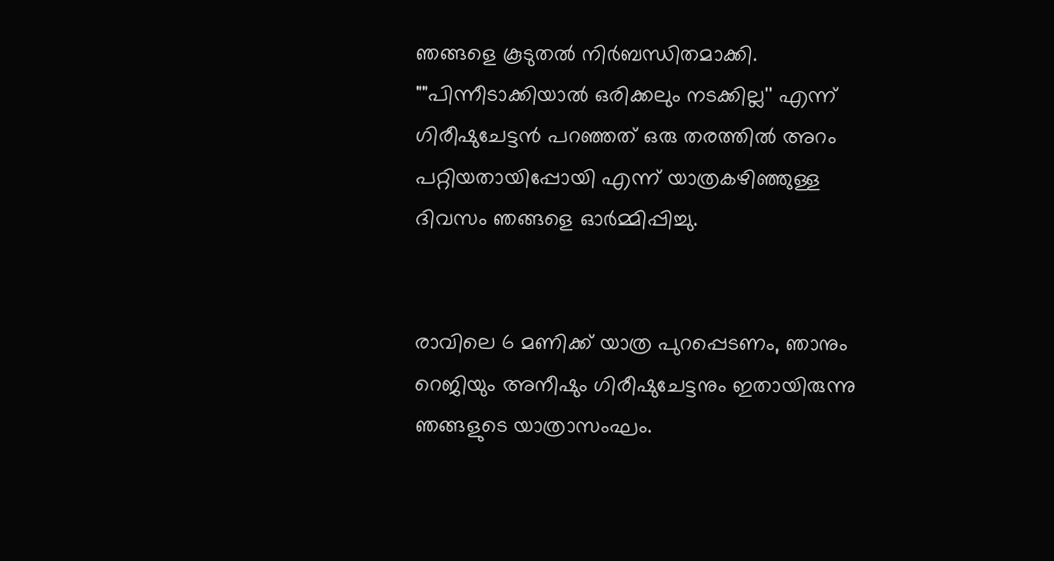ഞങ്ങളെ കൂടുതല്‍ നിര്‍ബന്ധിതമാക്കി. ""പിന്നീടാക്കിയാല്‍ ഒരിക്കലും നടക്കില്ല'' എന്ന് ഗിരീഷുചേട്ടന്‍ പറഞ്ഞത് ഒരു തരത്തില്‍ അറം പറ്റിയതായിപ്പോയി എന്ന് യാത്രകഴിഞ്ഞുള്ള ദിവസം ഞങ്ങളെ ഓര്‍മ്മിപ്പിച്ചു.


രാവിലെ 6 മണിക്ക് യാത്ര പുറപ്പെടണം, ഞാനും റെജിയും അനീഷും ഗിരീഷുചേട്ടനും ഇതായിരുന്നു ഞങ്ങളുടെ യാത്രാസംഘം.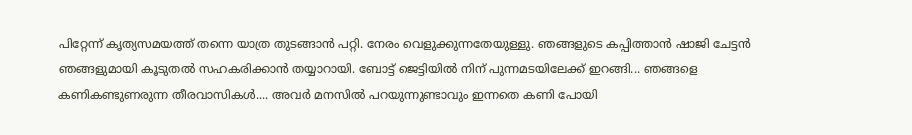പിറ്റേന്ന് കൃത്യസമയത്ത് തന്നെ യാത്ര തുടങ്ങാന്‍ പറ്റി. നേരം വെളുക്കുന്നതേയുള്ളു. ഞങ്ങളുടെ കപ്പിത്താന്‍ ഷാജി ചേട്ടന്‍ ഞങ്ങളുമായി കൂടുതല്‍ സഹകരിക്കാന്‍ തയ്യാറായി. ബോട്ട് ജെട്ടിയില്‍ നിന് പുന്നമടയിലേക്ക് ഇറങ്ങി... ഞങ്ങളെ കണികണ്ടുണരുന്ന തീരവാസികള്‍.... അവര്‍ മനസില്‍ പറയുന്നുണ്ടാവും ഇന്നതെ കണി പോയി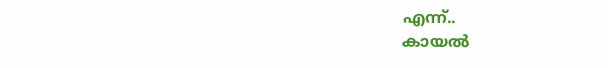എന്ന്..
കായല്‍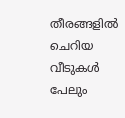തീരങ്ങളില്‍ ചെറിയ വീടുകള്‍ പേലും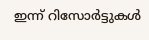ഇന്ന് റിസോര്‍ട്ടുകള്‍